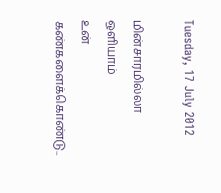Tuesday, 17 July 2012

மின்சாரமில்லா ஒளியாம்
உன் கண்களைக்கொண்டு..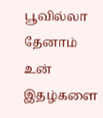பூவில்லா தேனாம்
உன் இதழ்களை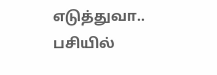எடுத்துவா..
பசியில்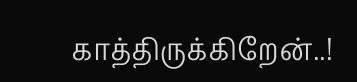காத்திருக்கிறேன்..!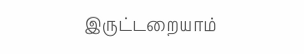இருட்டறையாம்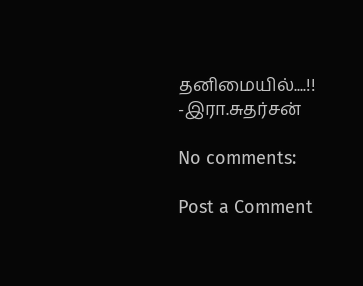தனிமையில்....!!
-இரா.சுதர்சன்

No comments:

Post a Comment